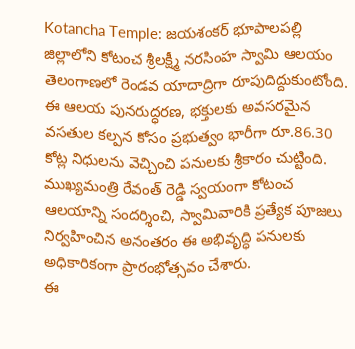Kotancha Temple: జయశంకర్ భూపాలపల్లి జిల్లాలోని కోటంచ శ్రీలక్ష్మీ నరసింహ స్వామి ఆలయం తెలంగాణలో రెండవ యాదాద్రిగా రూపుదిద్దుకుంటోంది. ఈ ఆలయ పునరుద్ధరణ, భక్తులకు అవసరమైన వసతుల కల్పన కోసం ప్రభుత్వం భారీగా రూ.86.30 కోట్ల నిధులను వెచ్చించి పనులకు శ్రీకారం చుట్టింది. ముఖ్యమంత్రి రేవంత్ రెడ్డి స్వయంగా కోటంచ ఆలయాన్ని సందర్శించి, స్వామివారికి ప్రత్యేక పూజలు నిర్వహించిన అనంతరం ఈ అభివృద్ధి పనులకు అధికారికంగా ప్రారంభోత్సవం చేశారు.
ఈ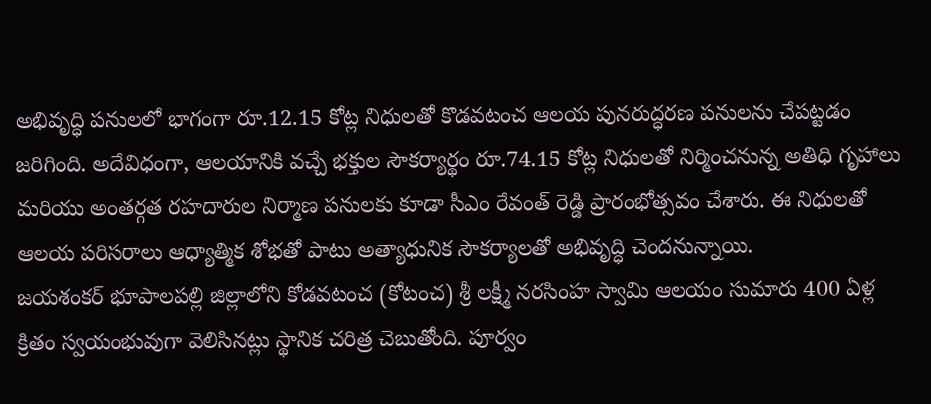అభివృద్ధి పనులలో భాగంగా రూ.12.15 కోట్ల నిధులతో కొడవటంచ ఆలయ పునరుద్ధరణ పనులను చేపట్టడం జరిగింది. అదేవిధంగా, ఆలయానికి వచ్చే భక్తుల సౌకర్యార్థం రూ.74.15 కోట్ల నిధులతో నిర్మించనున్న అతిధి గృహాలు మరియు అంతర్గత రహదారుల నిర్మాణ పనులకు కూడా సీఎం రేవంత్ రెడ్డి ప్రారంభోత్సవం చేశారు. ఈ నిధులతో ఆలయ పరిసరాలు ఆధ్యాత్మిక శోభతో పాటు అత్యాధునిక సౌకర్యాలతో అభివృద్ధి చెందనున్నాయి.
జయశంకర్ భూపాలపల్లి జిల్లాలోని కోడవటంచ (కోటంచ) శ్రీ లక్ష్మీ నరసింహ స్వామి ఆలయం సుమారు 400 ఏళ్ల క్రితం స్వయంభువుగా వెలిసినట్లు స్థానిక చరిత్ర చెబుతోంది. పూర్వం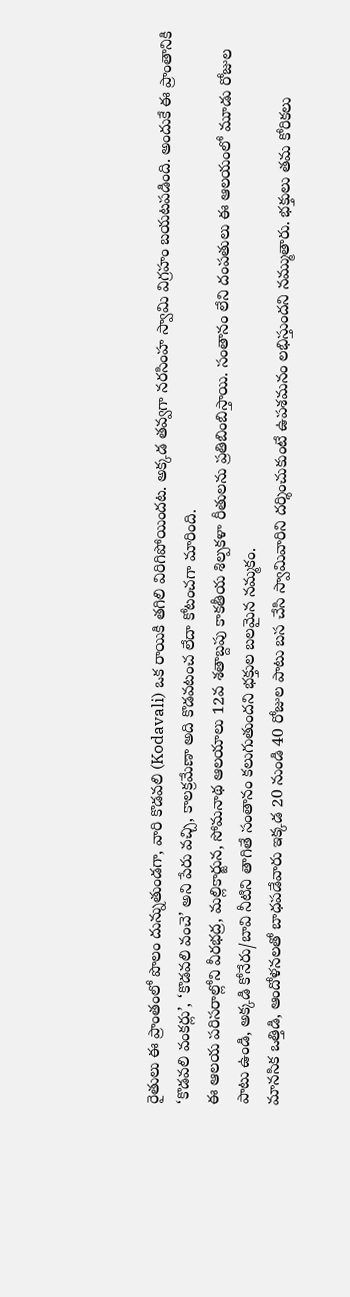రైతులు ఈ ప్రాంతంలో పొలం దున్నుతుండగా, వారి కొడవలి (Kodavali) ఒక రాయికి తగిలి విరిగిపోయిందట. అక్కడ తవ్వగా నరసింహ స్వామి విగ్రహం బయటపడింది. అందుకే ఈ ప్రాంతానికి ‘కొడవలి వంకర్లు’, ‘కొడవలి వంచె’ అని పేరు వచ్చి, కాలక్రమేణా అది కొడవటంచ లేదా కోటంచగా మారింది.
ఈ ఆలయ పరిసరాల్లోని వీరభద్ర, మల్లికార్జున, సోమనాథ ఆలయాలు 12వ శతాబ్దపు కాకతీయ శిల్పకళా రీతులను ప్రతిబింబిస్తాయి. సంతానం లేని దంపతులు ఈ ఆలయంలో మూడు రోజుల పాటు ఉండి, అక్కడి కోనేరు/బావి నీటిని తాగితే సంతానం కలుగుతుందని భక్తుల బలమైన నమ్మకం.
మానసిక ఒత్తిడి, ఆందోళనలతో బాధపడేవారు ఇక్కడ 20 నుండి 40 రోజుల పాటు బస చేసి స్వామివారిని దర్శించుకుంటే ఉపశమనం లభిస్తుందని నమ్ముతారు. భక్తులు తమ కోరికలు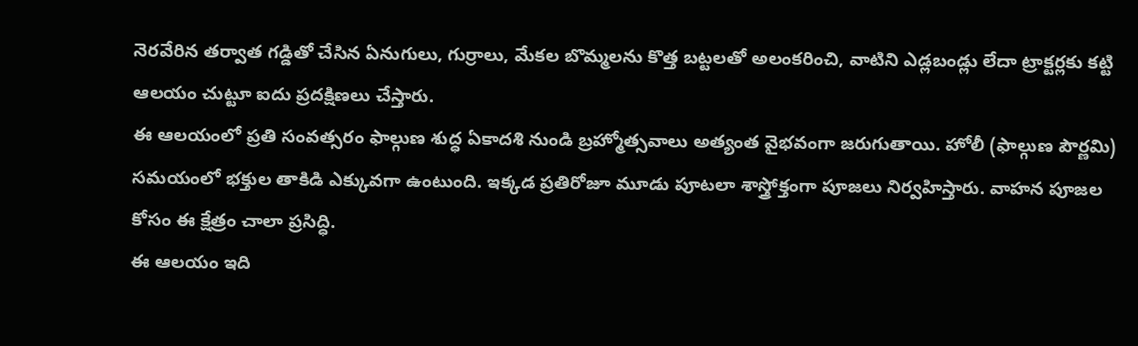నెరవేరిన తర్వాత గడ్డితో చేసిన ఏనుగులు, గుర్రాలు, మేకల బొమ్మలను కొత్త బట్టలతో అలంకరించి, వాటిని ఎడ్లబండ్లు లేదా ట్రాక్టర్లకు కట్టి ఆలయం చుట్టూ ఐదు ప్రదక్షిణలు చేస్తారు.
ఈ ఆలయంలో ప్రతి సంవత్సరం ఫాల్గుణ శుద్ధ ఏకాదశి నుండి బ్రహ్మోత్సవాలు అత్యంత వైభవంగా జరుగుతాయి. హోలీ (ఫాల్గుణ పౌర్ణమి) సమయంలో భక్తుల తాకిడి ఎక్కువగా ఉంటుంది. ఇక్కడ ప్రతిరోజూ మూడు పూటలా శాస్త్రోక్తంగా పూజలు నిర్వహిస్తారు. వాహన పూజల కోసం ఈ క్షేత్రం చాలా ప్రసిద్ధి.
ఈ ఆలయం ఇది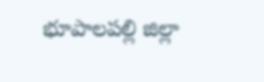భూపాలపల్లి జిల్లా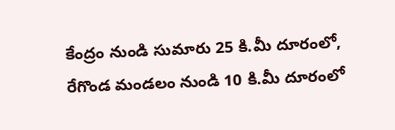కేంద్రం నుండి సుమారు 25 కి.మీ దూరంలో, రేగొండ మండలం నుండి 10 కి.మీ దూరంలో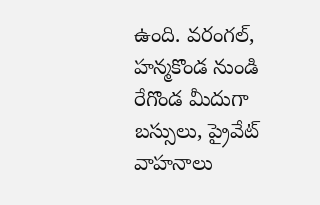ఉంది. వరంగల్, హన్మకొండ నుండి రేగొండ మీదుగా బస్సులు, ప్రైవేట్ వాహనాలు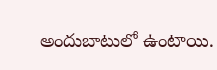అందుబాటులో ఉంటాయి.